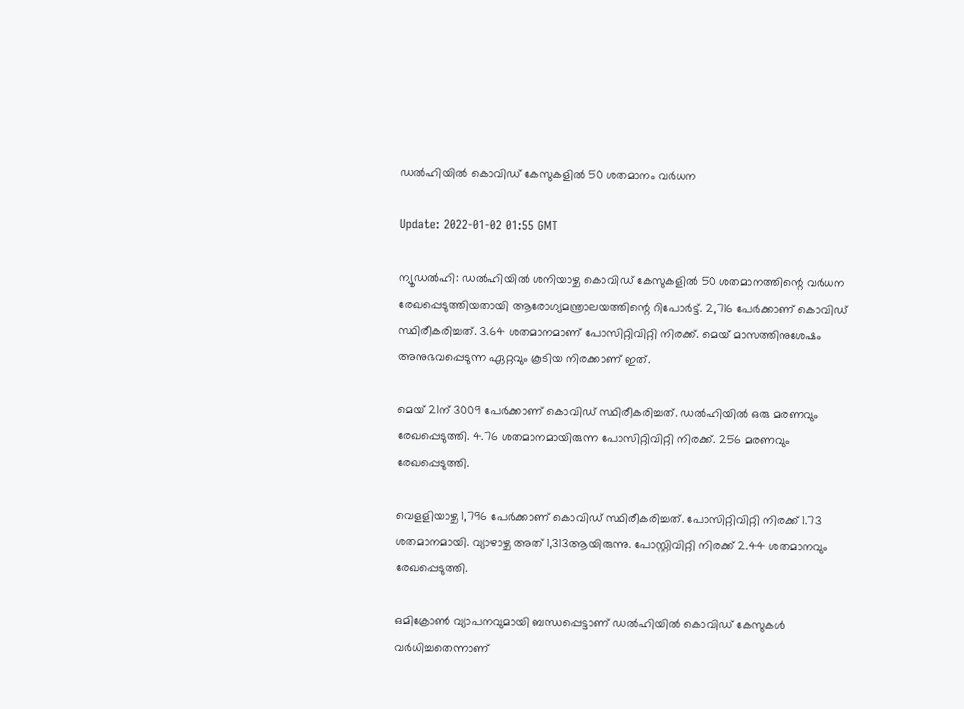ഡല്‍ഹിയില്‍ കൊവിഡ് കേസുകളില്‍ 50 ശതമാനം വര്‍ധന

Update: 2022-01-02 01:55 GMT

ന്യൂഡല്‍ഹി: ഡല്‍ഹിയില്‍ ശനിയാഴ്ച കൊവിഡ് കേസുകളില്‍ 50 ശതമാനത്തിന്റെ വര്‍ധന രേഖപ്പെടുത്തിയതായി ആരോഗ്യമന്ത്രാലയത്തിന്റെ റിപോര്‍ട്ട്. 2,716 പേര്‍ക്കാണ് കൊവിഡ് സ്ഥിരീകരിച്ചത്. 3.64 ശതമാനമാണ് പോസിറ്റിവിറ്റി നിരക്ക്. മെയ് മാസത്തിനുശേഷം അനുഭവപ്പെടുന്ന ഏറ്റവും കൂടിയ നിരക്കാണ് ഇത്.

മെയ് 21ന് 3009 പേര്‍ക്കാണ് കൊവിഡ് സ്ഥിരീകരിച്ചത്. ഡല്‍ഹിയില്‍ ഒരു മരണവും രേഖപ്പെടുത്തി. 4.76 ശതമാനമായിരുന്ന പോസിറ്റിവിറ്റി നിരക്ക്. 256 മരണവും രേഖപ്പെടുത്തി.

വെളളിയാഴ്ച 1,796 പേര്‍ക്കാണ് കൊവിഡ് സ്ഥിരീകരിച്ചത്. പോസിറ്റിവിറ്റി നിരക്ക് 1.73 ശതമാനമായി. വ്യാഴാഴ്ച അത് 1,313ആയിരുന്നു. പോസ്റ്റിവിറ്റി നിരക്ക് 2.44 ശതമാനവും രേഖപ്പെടുത്തി.

ഒമിക്രോണ്‍ വ്യാപനവുമായി ബന്ധപ്പെട്ടാണ് ഡല്‍ഹിയില്‍ കൊവിഡ് കേസുകള്‍ വര്‍ധിച്ചതെന്നാണ്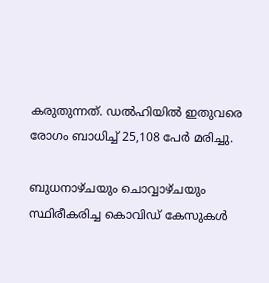കരുതുന്നത്. ഡല്‍ഹിയില്‍ ഇതുവരെ രോഗം ബാധിച്ച് 25,108 പേര്‍ മരിച്ചു.

ബുധനാഴ്ചയും ചൊവ്വാഴ്ചയും സ്ഥിരീകരിച്ച കൊവിഡ് കേസുകള്‍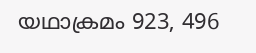യഥാക്രമം 923, 496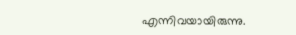എന്നിവയായിരുന്നു.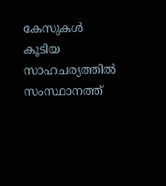കേസുകള്‍ കൂടിയ സാഹചര്യത്തില്‍ സംസ്ഥാനത്ത്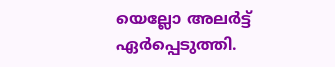യെല്ലോ അലര്‍ട്ട് ഏര്‍പ്പെടുത്തി.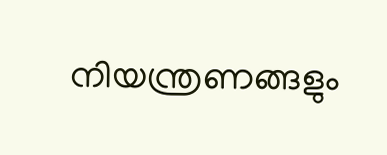നിയന്ത്രണങ്ങളും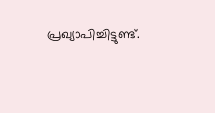പ്രഖ്യാപിച്ചിട്ടുണ്ട്.